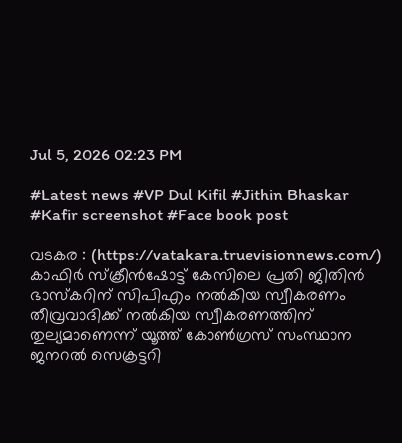Jul 5, 2026 02:23 PM

#Latest news #VP Dul Kifil #Jithin Bhaskar #Kafir screenshot #Face book post

വടകര : (https://vatakara.truevisionnews.com/) കാഫിർ സ്‌ക്രീൻഷോട്ട് കേസിലെ പ്രതി ജിതിൻ ഭാസ്കറിന് സിപിഎം നൽകിയ സ്വീകരണം തീവ്രവാദിക്ക് നൽകിയ സ്വീകരണത്തിന് തുല്യമാണെന്ന് യൂത്ത് കോൺഗ്രസ് സംസ്ഥാന ജനറൽ സെക്രട്ടറി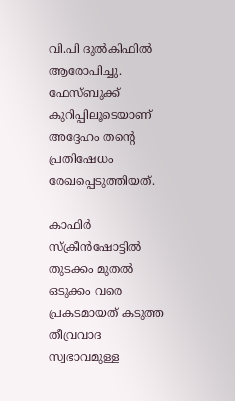വി.പി ദുൽകിഫിൽ ആരോപിച്ചു. ഫേസ്ബുക്ക് കുറിപ്പിലൂടെയാണ് അദ്ദേഹം തന്റെ പ്രതിഷേധം രേഖപ്പെടുത്തിയത്.

കാഫിർ സ്‌ക്രീൻഷോട്ടില്‍ തുടക്കം മുതൽ ഒടുക്കം വരെ പ്രകടമായത് കടുത്ത തീവ്രവാദ സ്വഭാവമുള്ള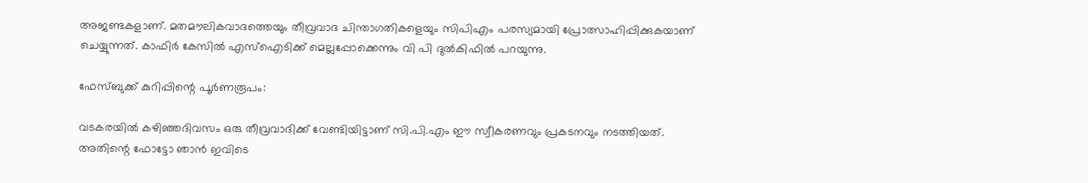അജണ്ടകളാണ്. മതമൗലികവാദത്തെയും തീവ്രവാദ ചിന്താഗതികളെയും സിപിഎം പരസ്യമായി പ്രോത്സാഹിപ്പിക്കുകയാണ് ചെയ്യുന്നത്. കാഫിർ കേസില്‍ എസ്ഐടിക്ക് മെല്ലപ്പോക്കെന്നും വി പി ദുല്‍കിഫില്‍ പറയുന്നു.

ഫേസ്ബുക്ക് കുറിപ്പിന്റെ പൂര്‍ണരൂപം:

വടകരയിൽ കഴിഞ്ഞദിവസം ഒരു തീവ്രവാദിക്ക് വേണ്ടിയിട്ടാണ് സി.പി.എം ഈ സ്വീകരണവും പ്രകടനവും നടത്തിയത്. അതിന്റെ ഫോട്ടോ ഞാൻ ഇവിടെ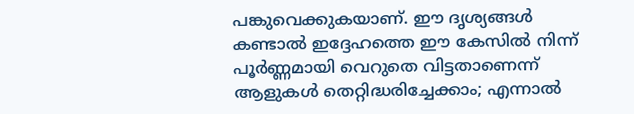പങ്കുവെക്കുകയാണ്. ഈ ദൃശ്യങ്ങൾ കണ്ടാൽ ഇദ്ദേഹത്തെ ഈ കേസിൽ നിന്ന് പൂർണ്ണമായി വെറുതെ വിട്ടതാണെന്ന് ആളുകൾ തെറ്റിദ്ധരിച്ചേക്കാം; എന്നാൽ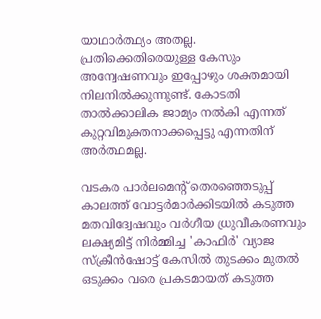യാഥാർത്ഥ്യം അതല്ല. പ്രതിക്കെതിരെയുള്ള കേസും അന്വേഷണവും ഇപ്പോഴും ശക്തമായി നിലനിൽക്കുന്നുണ്ട്. കോടതി താൽക്കാലിക ജാമ്യം നൽകി എന്നത് കുറ്റവിമുക്തനാക്കപ്പെട്ടു എന്നതിന് അർത്ഥമല്ല.

വടകര പാർലമെന്റ് തെരഞ്ഞെടുപ്പ് കാലത്ത് വോട്ടർമാർക്കിടയിൽ കടുത്ത മതവിദ്വേഷവും വർഗീയ ധ്രുവീകരണവും ലക്ഷ്യമിട്ട് നിർമ്മിച്ച 'കാഫിർ' വ്യാജ സ്‌ക്രീൻഷോട്ട് കേസിൽ തുടക്കം മുതൽ ഒടുക്കം വരെ പ്രകടമായത് കടുത്ത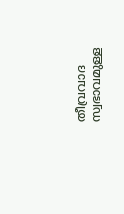തീവ്രവാദ സ്വഭാവമുള്ള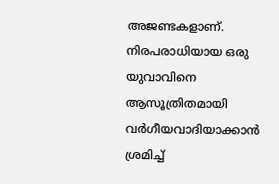അജണ്ടകളാണ്. നിരപരാധിയായ ഒരു യുവാവിനെ ആസൂത്രിതമായി വർഗീയവാദിയാക്കാൻ ശ്രമിച്ച്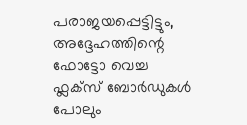പരാജയപ്പെട്ടിട്ടും, അദ്ദേഹത്തിന്റെ ഫോട്ടോ വെച്ച ഫ്ലക്സ് ബോർഡുകൾ പോലും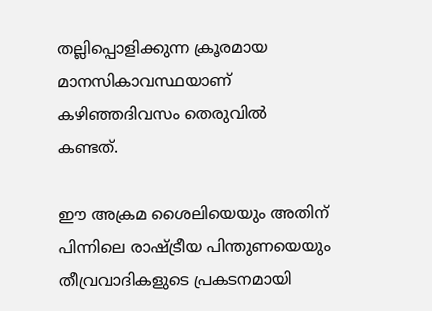തല്ലിപ്പൊളിക്കുന്ന ക്രൂരമായ മാനസികാവസ്ഥയാണ് കഴിഞ്ഞദിവസം തെരുവിൽ കണ്ടത്.

ഈ അക്രമ ശൈലിയെയും അതിന് പിന്നിലെ രാഷ്ട്രീയ പിന്തുണയെയും തീവ്രവാദികളുടെ പ്രകടനമായി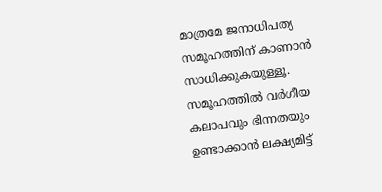മാത്രമേ ജനാധിപത്യ സമൂഹത്തിന് കാണാൻ സാധിക്കുകയുള്ളൂ. സമൂഹത്തിൽ വർഗീയ കലാപവും ഭിന്നതയും ഉണ്ടാക്കാൻ ലക്ഷ്യമിട്ട്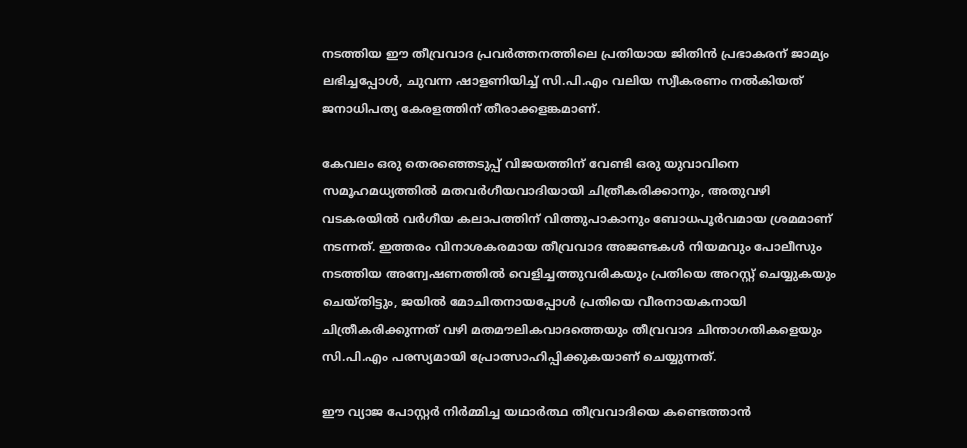നടത്തിയ ഈ തീവ്രവാദ പ്രവർത്തനത്തിലെ പ്രതിയായ ജിതിൻ പ്രഭാകരന് ജാമ്യം ലഭിച്ചപ്പോൾ, ചുവന്ന ഷാളണിയിച്ച് സി.പി.എം വലിയ സ്വീകരണം നൽകിയത് ജനാധിപത്യ കേരളത്തിന് തീരാക്കളങ്കമാണ്.

കേവലം ഒരു തെരഞ്ഞെടുപ്പ് വിജയത്തിന് വേണ്ടി ഒരു യുവാവിനെ സമൂഹമധ്യത്തിൽ മതവർഗീയവാദിയായി ചിത്രീകരിക്കാനും, അതുവഴി വടകരയിൽ വർഗീയ കലാപത്തിന് വിത്തുപാകാനും ബോധപൂർവമായ ശ്രമമാണ് നടന്നത്. ഇത്തരം വിനാശകരമായ തീവ്രവാദ അജണ്ടകൾ നിയമവും പോലീസും നടത്തിയ അന്വേഷണത്തിൽ വെളിച്ചത്തുവരികയും പ്രതിയെ അറസ്റ്റ് ചെയ്യുകയും ചെയ്തിട്ടും, ജയിൽ മോചിതനായപ്പോൾ പ്രതിയെ വീരനായകനായി ചിത്രീകരിക്കുന്നത് വഴി മതമൗലികവാദത്തെയും തീവ്രവാദ ചിന്താഗതികളെയും സി.പി.എം പരസ്യമായി പ്രോത്സാഹിപ്പിക്കുകയാണ് ചെയ്യുന്നത്.

ഈ വ്യാജ പോസ്റ്റർ നിർമ്മിച്ച യഥാർത്ഥ തീവ്രവാദിയെ കണ്ടെത്താൻ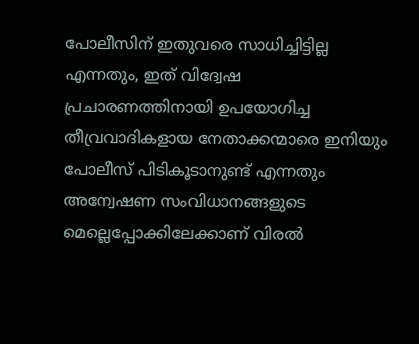പോലീസിന് ഇതുവരെ സാധിച്ചിട്ടില്ല എന്നതും, ഇത് വിദ്വേഷ പ്രചാരണത്തിനായി ഉപയോഗിച്ച തീവ്രവാദികളായ നേതാക്കന്മാരെ ഇനിയും പോലീസ് പിടികൂടാനുണ്ട് എന്നതും അന്വേഷണ സംവിധാനങ്ങളുടെ മെല്ലെപ്പോക്കിലേക്കാണ് വിരൽ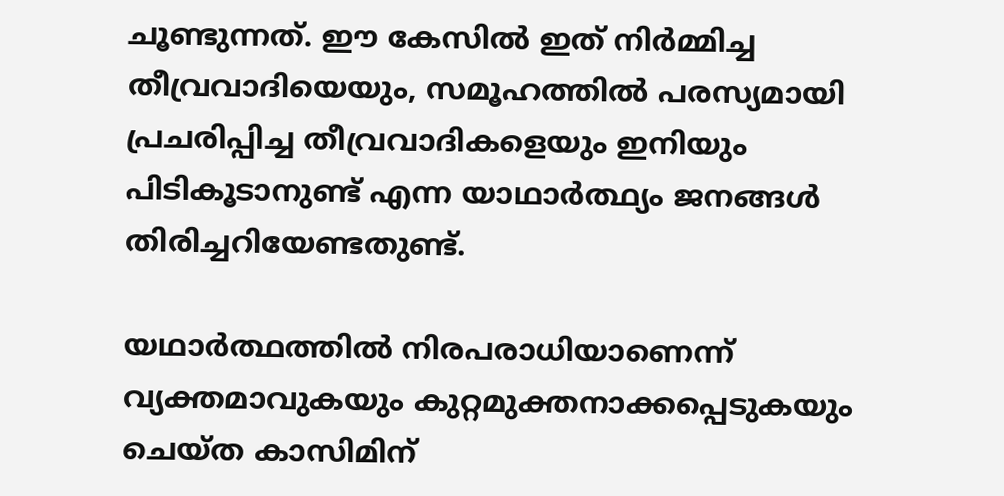ചൂണ്ടുന്നത്. ഈ കേസിൽ ഇത് നിർമ്മിച്ച തീവ്രവാദിയെയും, സമൂഹത്തിൽ പരസ്യമായി പ്രചരിപ്പിച്ച തീവ്രവാദികളെയും ഇനിയും പിടികൂടാനുണ്ട് എന്ന യാഥാർത്ഥ്യം ജനങ്ങൾ തിരിച്ചറിയേണ്ടതുണ്ട്.

യഥാർത്ഥത്തിൽ നിരപരാധിയാണെന്ന് വ്യക്തമാവുകയും കുറ്റമുക്തനാക്കപ്പെടുകയും ചെയ്ത കാസിമിന്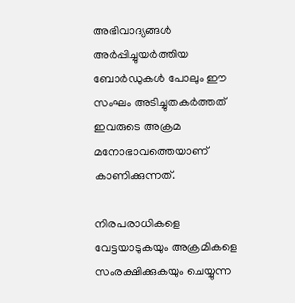അഭിവാദ്യങ്ങൾ അർപ്പിച്ചുയർത്തിയ ബോർഡുകൾ പോലും ഈ സംഘം അടിച്ചുതകർത്തത് ഇവരുടെ അക്രമ മനോഭാവത്തെയാണ് കാണിക്കുന്നത്.

നിരപരാധികളെ വേട്ടയാടുകയും അക്രമികളെ സംരക്ഷിക്കുകയും ചെയ്യുന്ന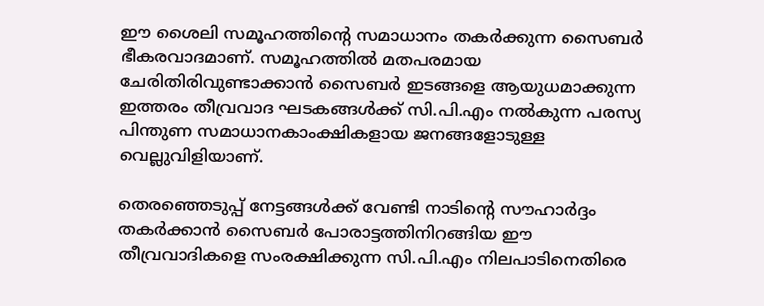ഈ ശൈലി സമൂഹത്തിന്റെ സമാധാനം തകർക്കുന്ന സൈബർ ഭീകരവാദമാണ്. സമൂഹത്തിൽ മതപരമായ ചേരിതിരിവുണ്ടാക്കാൻ സൈബർ ഇടങ്ങളെ ആയുധമാക്കുന്ന ഇത്തരം തീവ്രവാദ ഘടകങ്ങൾക്ക് സി.പി.എം നൽകുന്ന പരസ്യ പിന്തുണ സമാധാനകാംക്ഷികളായ ജനങ്ങളോടുള്ള വെല്ലുവിളിയാണ്.

തെരഞ്ഞെടുപ്പ് നേട്ടങ്ങൾക്ക് വേണ്ടി നാടിന്റെ സൗഹാർദ്ദം തകർക്കാൻ സൈബർ പോരാട്ടത്തിനിറങ്ങിയ ഈ തീവ്രവാദികളെ സംരക്ഷിക്കുന്ന സി.പി.എം നിലപാടിനെതിരെ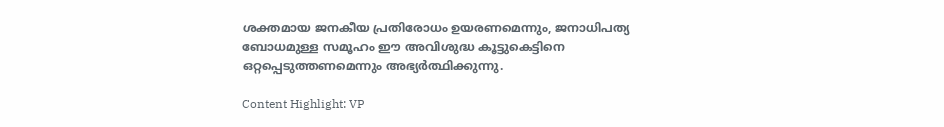ശക്തമായ ജനകീയ പ്രതിരോധം ഉയരണമെന്നും, ജനാധിപത്യ ബോധമുള്ള സമൂഹം ഈ അവിശുദ്ധ കൂട്ടുകെട്ടിനെ ഒറ്റപ്പെടുത്തണമെന്നും അഭ്യർത്ഥിക്കുന്നു.

Content Highlight: VP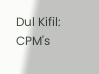Dul Kifil: CPM's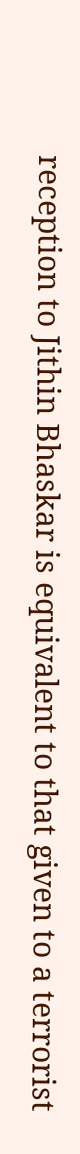reception to Jithin Bhaskar is equivalent to that given to a terrorist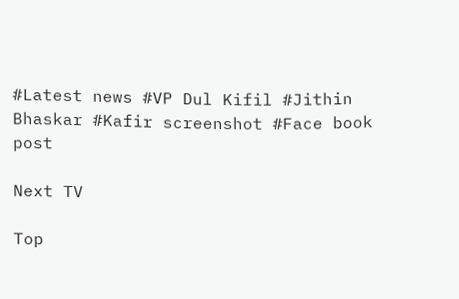#Latest news #VP Dul Kifil #Jithin Bhaskar #Kafir screenshot #Face book post

Next TV

Top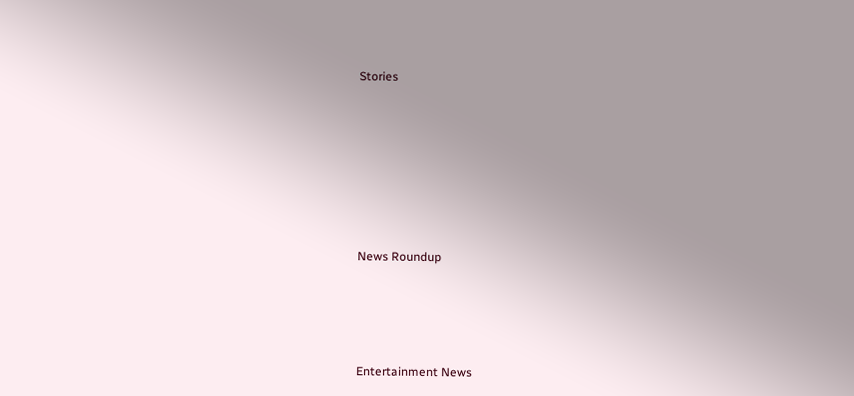Stories










News Roundup






Entertainment News